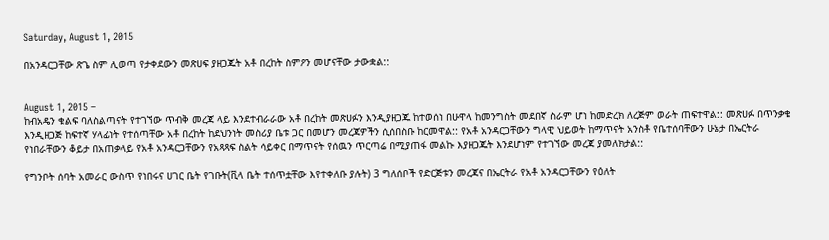Saturday, August 1, 2015

በአንዳርጋቸው ጽጌ ስም ሊወጣ የታቀደውን መጽሀፍ ያዘጋጁት አቶ በረከት ስምዖን መሆናቸው ታውቋል::


August 1, 2015 –
ከብአዴን ቁልፍ ባለስልጣናት የተገኘው ጥብቅ መረጃ ላይ እንደተብራራው አቶ በረከት መጽሀፉን እንዲያዘጋጁ ከተወሰነ በሁዋላ ከመንግስት መደበኛ ስራም ሆነ ከመድረክ ለረጅም ወራት ጠፍተዋል:: መጽሀፉ በጥንቃቄ እንዲዘጋጅ ከፍተኛ ሃላፊነት የተሰጣቸው አቶ በረከት ከደህንነት መስሪያ ቤቱ ጋር በመሆን መረጃዎችን ሲሰበስቡ ከርመዋል:: የአቶ አንዳርጋቸውን ግላዊ ህይወት ከማጥናት አንስቶ የቤተሰባቸውን ሁኔታ በኤርትራ የነበራቸውን ቆይታ በአጠቃላይ የአቶ አንዳርጋቸውን የአጻጻፍ ስልት ሳይቀር በማጥናት የሰዉን ጥርጣሬ በሚያጠፋ መልኩ እያዘጋጁት እንደሆነም የተገኘው መረጃ ያመለክታል::

የግንቦት ሰባት አመራር ውስጥ የነበሩና ሀገር ቤት የገቡት(ቪላ ቤት ተሰጥቷቸው እየተቀለቡ ያሉት) 3 ግለሰቦች የድርጅቱን መረጃና በኤርትራ የአቶ አንዳርጋቸውን የዕለት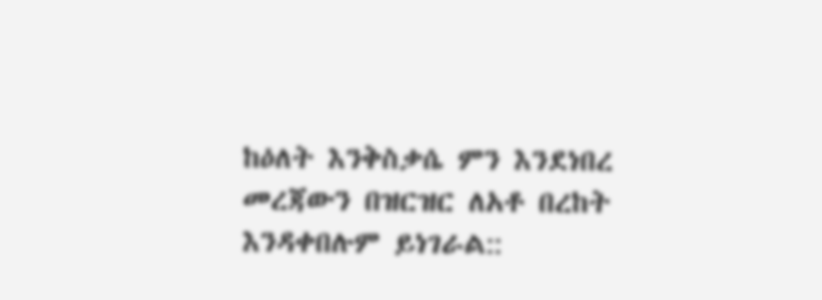ከዕለት እንቅስቃሴ ምን እንደነበረ መረጃውን በዝርዝር ለአቶ በረከት እንዳቀበሉም ይነገራል::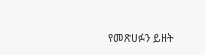የመጽሀፉን ይዘት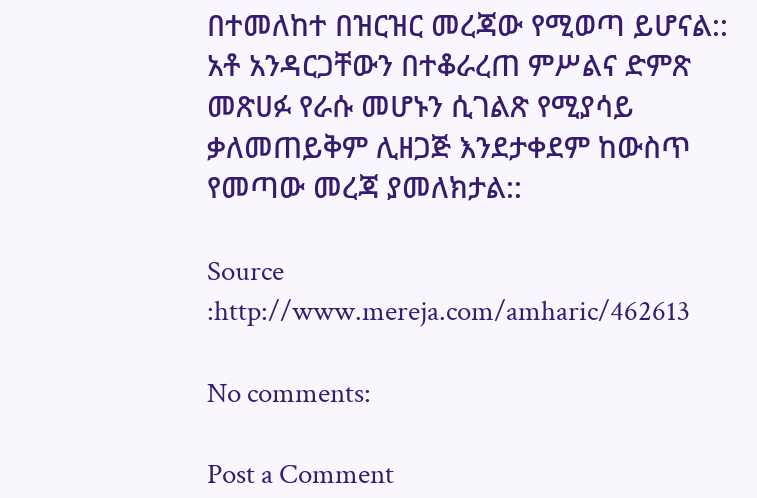በተመለከተ በዝርዝር መረጃው የሚወጣ ይሆናል:: አቶ አንዳርጋቸውን በተቆራረጠ ምሥልና ድምጽ መጽሀፉ የራሱ መሆኑን ሲገልጽ የሚያሳይ ቃለመጠይቅም ሊዘጋጅ እንደታቀደም ከውስጥ የመጣው መረጃ ያመለክታል::

Source :http://www.mereja.com/amharic/462613

No comments:

Post a Comment